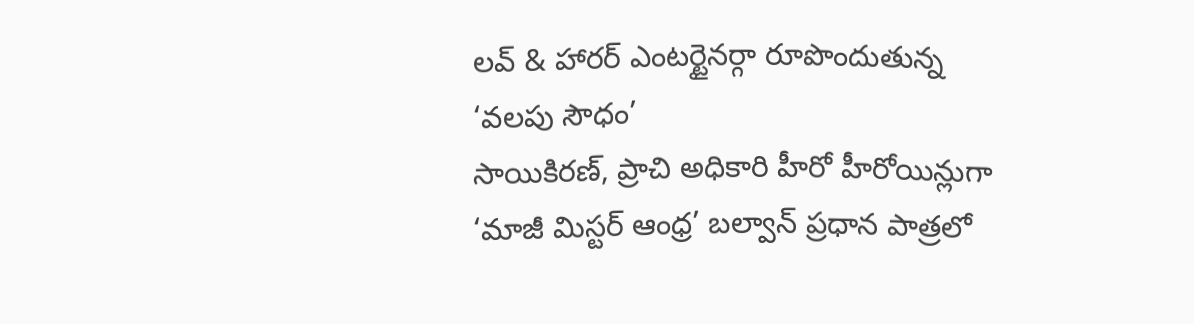లవ్ & హారర్ ఎంటర్టైనర్గా రూపొందుతున్న ‘వలపు సౌధం’
సాయికిరణ్, ప్రాచి అధికారి హీరో హీరోయిన్లుగా ‘మాజీ మిస్టర్ ఆంధ్ర’ బల్వాన్ ప్రధాన పాత్రలో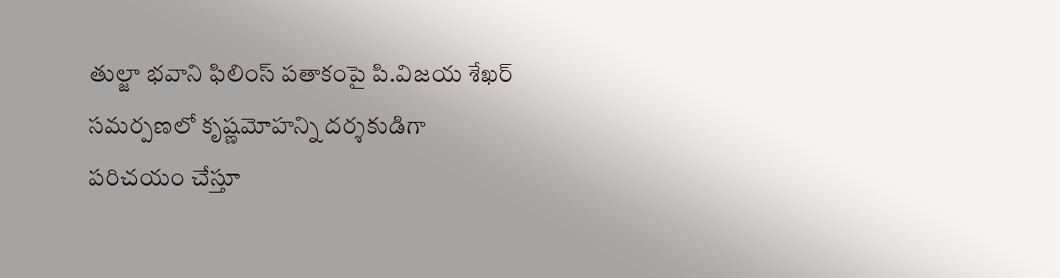తుల్జా భవాని ఫిలింస్ పతాకంపై పి.విజయ శేఖర్ సమర్పణలో కృష్ణమోహన్ని దర్శకుడిగా పరిచయం చేస్తూ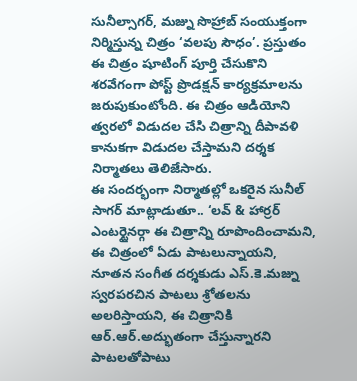సునీల్సాగర్, మజ్ను సొహ్రాబ్ సంయుక్తంగా నిర్మిస్తున్న చిత్రం ‘వలపు సౌధం’. ప్రస్తుతం ఈ చిత్రం షూటింగ్ పూర్తి చేసుకొని శరవేగంగా పోస్ట్ ప్రొడక్షన్ కార్యక్రమాలను జరుపుకుంటోంది. ఈ చిత్రం ఆడియోని త్వరలో విడుదల చేసి చిత్రాన్ని దీపావళి కానుకగా విడుదల చేస్తామని దర్శక నిర్మాతలు తెలిజేసారు.
ఈ సందర్భంగా నిర్మాతల్లో ఒకరైన సునీల్ సాగర్ మాట్లాడుతూ.. ‘లవ్ & హార్రర్ ఎంటర్టైనర్గా ఈ చిత్రాన్ని రూపొందించామని, ఈ చిత్రంలో ఏడు పాటలున్నాయని, నూతన సంగీత దర్శకుడు ఎస్.కె.మజ్ను స్వరపరచిన పాటలు శ్రోతలను అలరిస్తాయని, ఈ చిత్రానికి ఆర్.ఆర్.అద్భుతంగా చేస్తున్నారని పాటలతోపాటు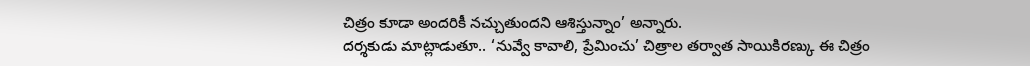చిత్రం కూడా అందరికీ నచ్చుతుందని ఆశిస్తున్నాం’ అన్నారు.
దర్శకుడు మాట్లాడుతూ.. ‘నువ్వే కావాలి, ప్రేమించు’ చిత్రాల తర్వాత సాయికిరణ్కు ఈ చిత్రం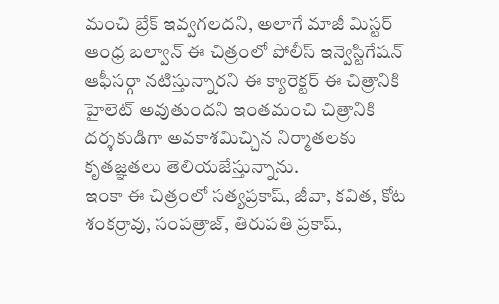మంచి బ్రేక్ ఇవ్వగలదని, అలాగే మాజీ మిస్టర్ ఆంధ్ర బల్వాన్ ఈ చిత్రంలో పోలీస్ ఇన్వెస్టిగేషన్ ఆఫీసర్గా నటిస్తున్నారని ఈ క్యారెక్టర్ ఈ చిత్రానికి హైలెట్ అవుతుందని ఇంతమంచి చిత్రానికి దర్శకుడిగా అవకాశమిచ్చిన నిర్మాతలకు కృతజ్ఞతలు తెలియజేస్తున్నాను.
ఇంకా ఈ చిత్రంలో సత్యప్రకాష్, జీవా, కవిత, కోట శంకర్రావు, సంపత్రాజ్, తిరుపతి ప్రకాష్,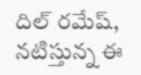దిల్ రమేష్, నటిస్తున్న ఈ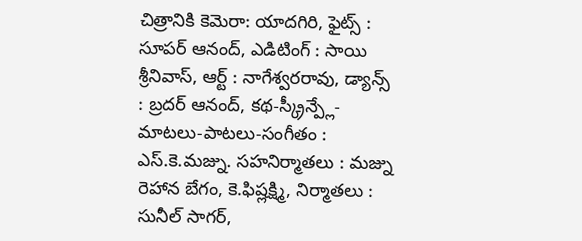చిత్రానికి కెమెరా: యాదగిరి, ఫైట్స్ : సూపర్ ఆనంద్, ఎడిటింగ్ : సాయి శ్రీనివాస్, ఆర్ట్ : నాగేశ్వరరావు, డ్యాన్స్ : బ్రదర్ ఆనంద్, కథ-స్క్రీన్ప్లే- మాటలు-పాటలు-సంగీతం : ఎస్.కె.మజ్ను. సహనిర్మాతలు : మజ్ను రెహాన బేగం, కె.ఫిష్లక్ష్మి, నిర్మాతలు : సునీల్ సాగర్,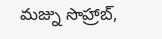మజ్ను సొహ్రాబ్,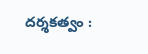దర్శకత్వం :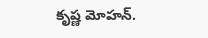కృష్ణ మోహన్.